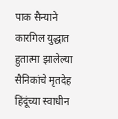पाक सैन्याने कारगिल युद्धात हुतात्मा झालेल्या सैनिकांचे मृतदेह हिंदूंच्या स्वाधीन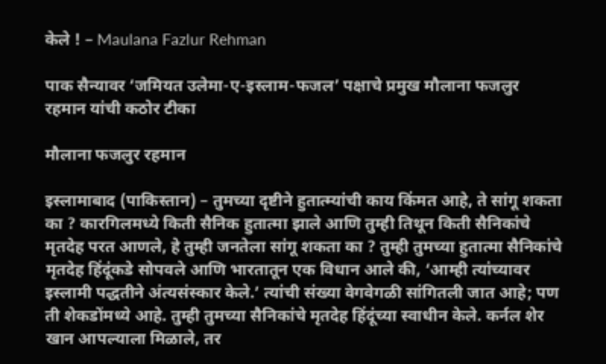केले ! – Maulana Fazlur Rehman

पाक सैन्यावर ‘जमियत उलेमा-ए-इस्लाम-फजल’ पक्षाचे प्रमुख मौलाना फजलुर रहमान यांची कठोर टीका

मौलाना फजलुर रहमान

इस्लामाबाद (पाकिस्तान) – तुमच्या दृष्टीने हुतात्म्यांची काय किंमत आहे, ते सांगू शकता का ? कारगिलमध्ये किती सैनिक हुतात्मा झाले आणि तुम्ही तिथून किती सैनिकांचे मृतदेह परत आणले, हे तुम्ही जनतेला सांगू शकता का ? तुम्ही तुमच्या हुतात्मा सैनिकांचे मृतदेह हिंदूंकडे सोपवले आणि भारतातून एक विधान आले की, ‘आम्ही त्यांच्यावर इस्लामी पद्धतीने अंत्यसंस्कार केले.’ त्यांची संख्या वेगवेगळी सांगितली जात आहे; पण ती शेकडोंमध्ये आहे. तुम्ही तुमच्या सैनिकांचे मृतदेह हिंदूंच्या स्वाधीन केले. कर्नल शेर खान आपल्याला मिळाले, तर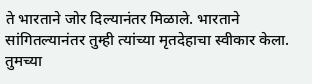ते भारताने जोर दिल्यानंतर मिळाले. भारताने सांगितल्यानंतर तुम्ही त्यांच्या मृतदेहाचा स्वीकार केला. तुमच्या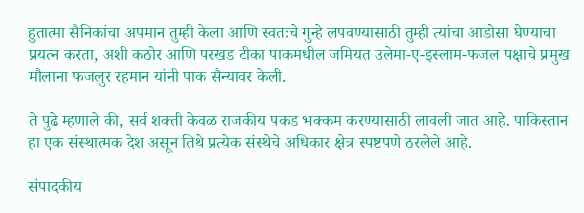हुतात्मा सैनिकांचा अपमान तुम्ही केला आणि स्वतःचे गुन्हे लपवण्यासाठी तुम्ही त्यांचा आडोसा घेण्याचा प्रयत्न करता, अशी कठोर आणि परखड टीका पाकमधील जमियत उलेमा-ए-इस्लाम-फजल पक्षाचे प्रमुख मौलाना फजलुर रहमान यांनी पाक सैन्यावर केली.

ते पुढे म्हणाले की, सर्व शक्ती केवळ राजकीय पकड भक्कम करण्यासाठी लावली जात आहे. पाकिस्तान हा एक संस्थात्मक देश असून तिथे प्रत्येक संस्थेचे अधिकार क्षेत्र स्पष्टपणे ठरलेले आहे.

संपादकीय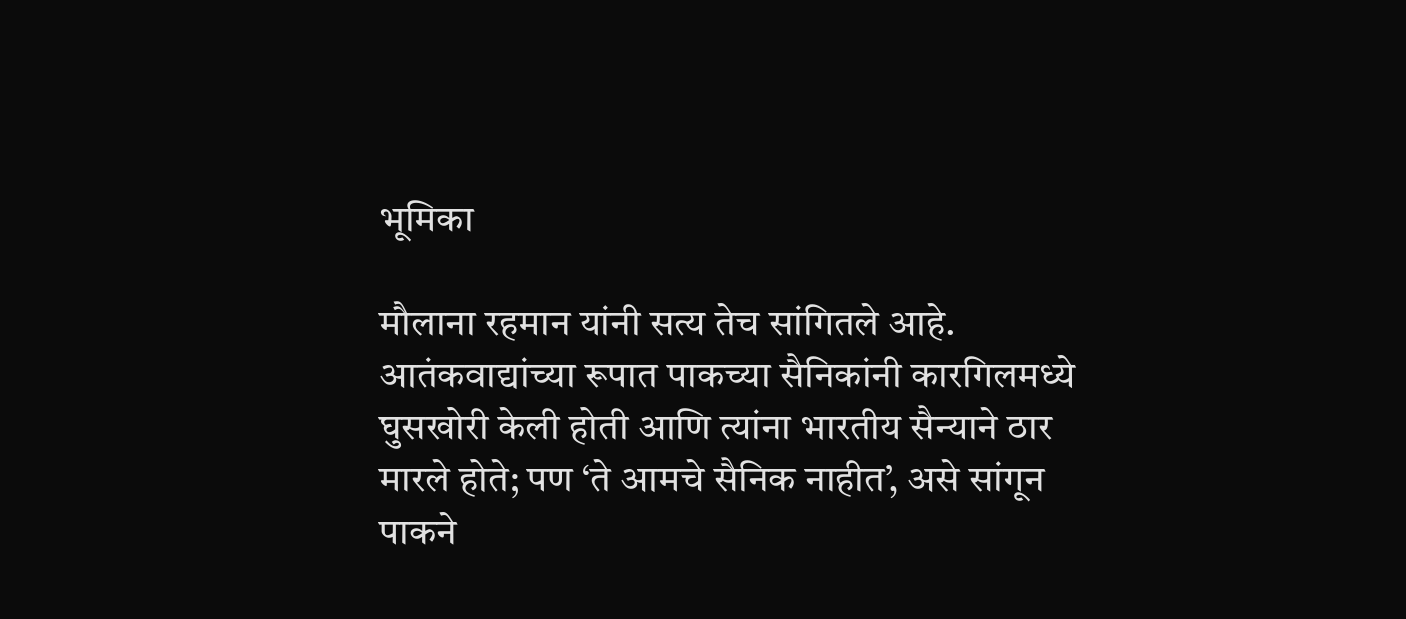भूमिका

मौलाना रहमान यांनी सत्य तेच सांगितले आहे. आतंकवाद्यांच्या रूपात पाकच्या सैनिकांनी कारगिलमध्ये घुसखोरी केली होती आणि त्यांना भारतीय सैन्याने ठार मारले होते; पण ‘ते आमचे सैनिक नाहीत’, असे सांगून पाकने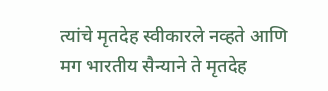त्यांचे मृतदेह स्वीकारले नव्हते आणि मग भारतीय सैन्याने ते मृतदेह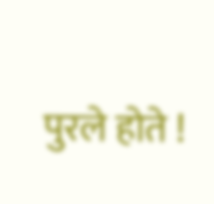पुरले होते !